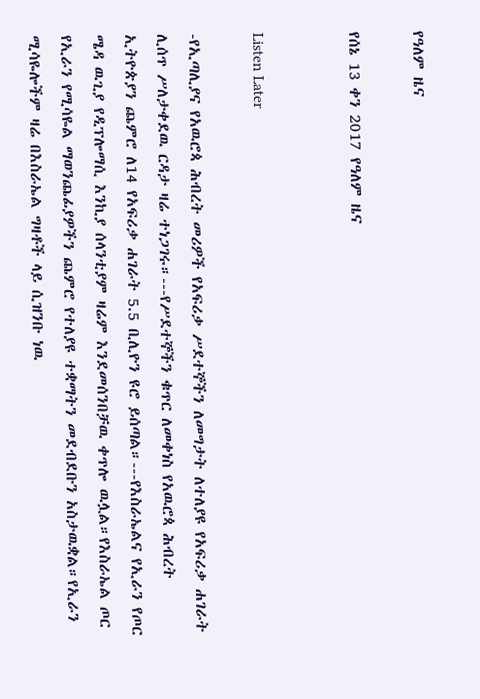የዓለም ዜና

የሰኔ 13 ቀን 2017 የዓለም ዜና


Listen Later

-የኢጣሊያና የአዉሮጳ ሕብረት መሪዎች የአፍሪቃ ሥደተኞችን ለመግታት ለተለያዩ የአፍሪቃ ሐገራት ሊሰጥ ሥለታቀደዉ ርዳታ ዛሬ ተነጋገሩ።---የሥደተኞችን ቁጥር ለመቀነስ የአዉሮጳ ሕብረት ኢትዮጵያን ጨምሮ ለ14 የአፍሪቃ ሐገራት 5.5 ቢሊዮን ዩሮ ይሰጣል።---የእስራኤልና የኢራን የጦር ሜዳ ዉጊያ የዲፕሎማሲ እንኪያ ሰላንቲያም ዛሬም እንደመሰንበቻዉ ቀጥሎ ዉሏል።የእስራኤል ጦር የኢራን የሚሳዬል ማወንጨፊያዎችን ጨምሮ የተለያዩ ተቋማትን መደብደቡን አስታዉቋል።የኢራን ሚሳዬሎችም ዛሬ በእስራኤል ግዛቶች ላይ ሲዝንቡ ነዉ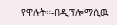የዋሉት።-በዲፕሎማሲዉ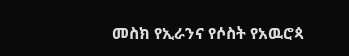መስክ የኢራንና የሶስት የአዉሮጳ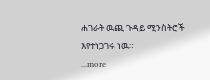ሐገራት ዉጪ ጉዳይ ሚንስትሮች እየተነጋገሩ ነዉ።
...more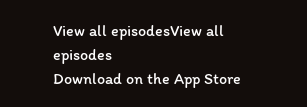View all episodesView all episodes
Download on the App Store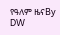የዓለም ዜናBy DW